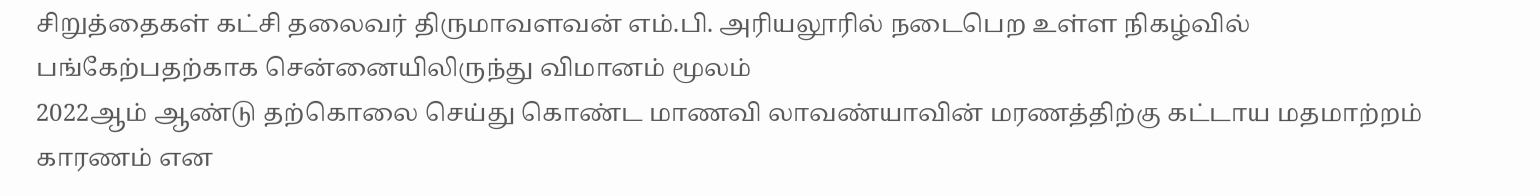சிறுத்தைகள் கட்சி தலைவர் திருமாவளவன் எம்.பி. அரியலூரில் நடைபெற உள்ள நிகழ்வில் பங்கேற்பதற்காக சென்னையிலிருந்து விமானம் மூலம்
2022ஆம் ஆண்டு தற்கொலை செய்து கொண்ட மாணவி லாவண்யாவின் மரணத்திற்கு கட்டாய மதமாற்றம் காரணம் என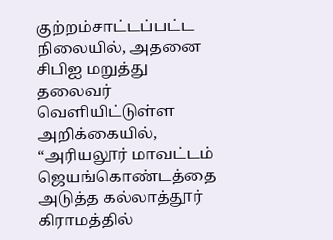குற்றம்சாட்டப்பட்ட நிலையில், அதனை சிபிஐ மறுத்து
தலைவர் வெளியிட்டுள்ள அறிக்கையில், “அரியலூர் மாவட்டம் ஜெயங்கொண்டத்தை அடுத்த கல்லாத்தூர் கிராமத்தில்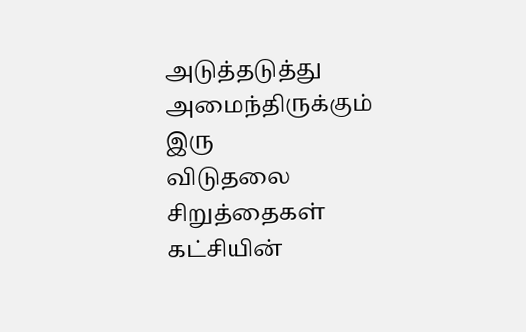அடுத்தடுத்து அமைந்திருக்கும் இரு
விடுதலை சிறுத்தைகள் கட்சியின்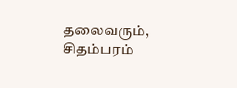தலைவரும், சிதம்பரம்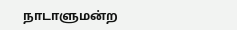நாடாளுமன்ற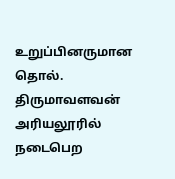உறுப்பினருமான தொல். திருமாவளவன் அரியலூரில் நடைபெற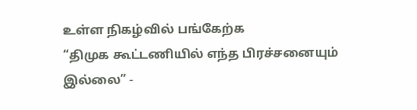உள்ள நிகழ்வில் பங்கேற்க
“திமுக கூட்டணியில் எந்த பிரச்சனையும் இல்லை” -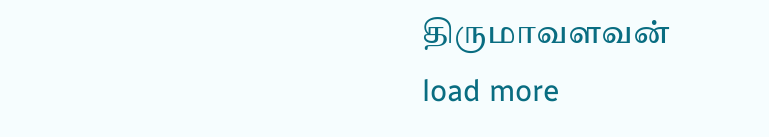திருமாவளவன்
load more